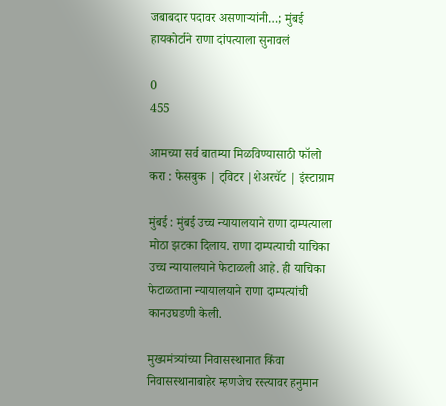जबाबदार पदावर असणाऱ्यांनी…; मुंबई हायकोर्टाने राणा दांपत्याला सुनावलं

0
455

आमच्या सर्व बातम्या मिळविण्यासाठी फॉलो करा : फेसबुक | ट्विटर |शेअरचॅट | इंस्टाग्राम

मुंबई : मुंबई उच्च न्यायालयाने राणा दाम्पत्याला मोठा झटका दिलाय. राणा दाम्पत्याची याचिका उच्च न्यायालयाने फेटाळली आहे. ही याचिका फेटाळताना न्यायालयाने राणा दाम्पत्यांची कानउघडणी केली.

मुख्यमंत्र्यांच्या निवासस्थानात किंवा निवासस्थानाबाहेर म्हणजेच रस्त्यावर हनुमान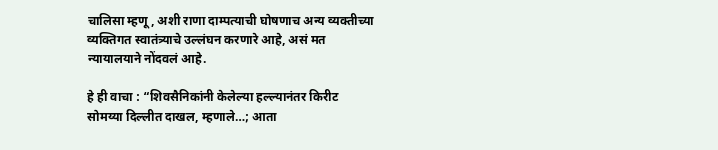चालिसा म्हणू, अशी राणा दाम्पत्याची घोषणाच अन्य व्यक्तीच्या व्यक्तिगत स्वातंत्र्याचे उल्लंघन करणारे आहे, असं मत न्यायालयाने नोंदवलं आहे.

हे ही वाचा : “शिवसैनिकांनी केलेल्या हल्ल्यानंतर किरीट सोमय्या दिल्लीत दाखल, म्हणाले…; आता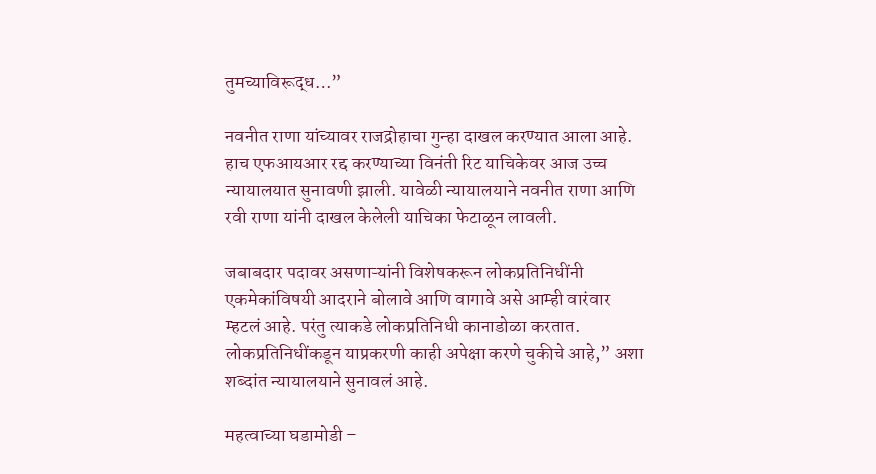तुमच्याविरूद्ध…”

नवनीत राणा यांच्यावर राजद्रोहाचा गुन्हा दाखल करण्यात आला आहे. हाच एफआयआर रद्द करण्याच्या विनंती रिट याचिकेवर आज उच्च न्यायालयात सुनावणी झाली. यावेळी न्यायालयाने नवनीत राणा आणि रवी राणा यांनी दाखल केलेली याचिका फेटाळून लावली.

जबाबदार पदावर असणाऱ्यांनी विशेषकरून लोकप्रतिनिधींनी एकमेकांविषयी आदराने बोलावे आणि वागावे असे आम्ही वारंवार म्हटलं आहे. परंतु त्याकडे लोकप्रतिनिधी कानाडोळा करतात. लोकप्रतिनिधींकडून याप्रकरणी काही अपेक्षा करणे चुकीचे आहे,” अशा शब्दांत न्यायालयाने सुनावलं आहे.

महत्वाच्या घडामोडी –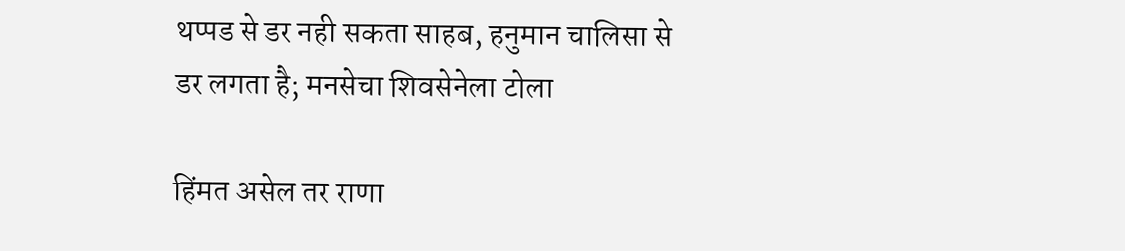थप्पड से डर नही सकता साहब, हनुमान चालिसा से डर लगता है; मनसेचा शिवसेनेला टोला

हिंमत असेल तर राणा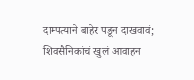दाम्पत्याने बाहेर पडून दाखवावं; शिवसैनिकांचं खुलं आवाहन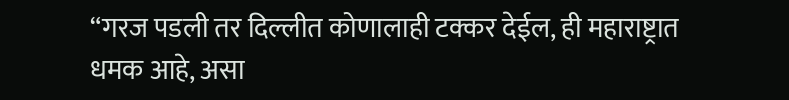“गरज पडली तर दिल्लीत कोणालाही टक्कर देईल, ही महाराष्ट्रात धमक आहे, असा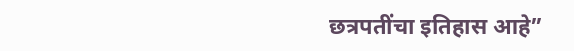छत्रपतींचा इतिहास आहे”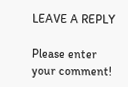LEAVE A REPLY

Please enter your comment!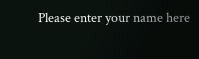Please enter your name here